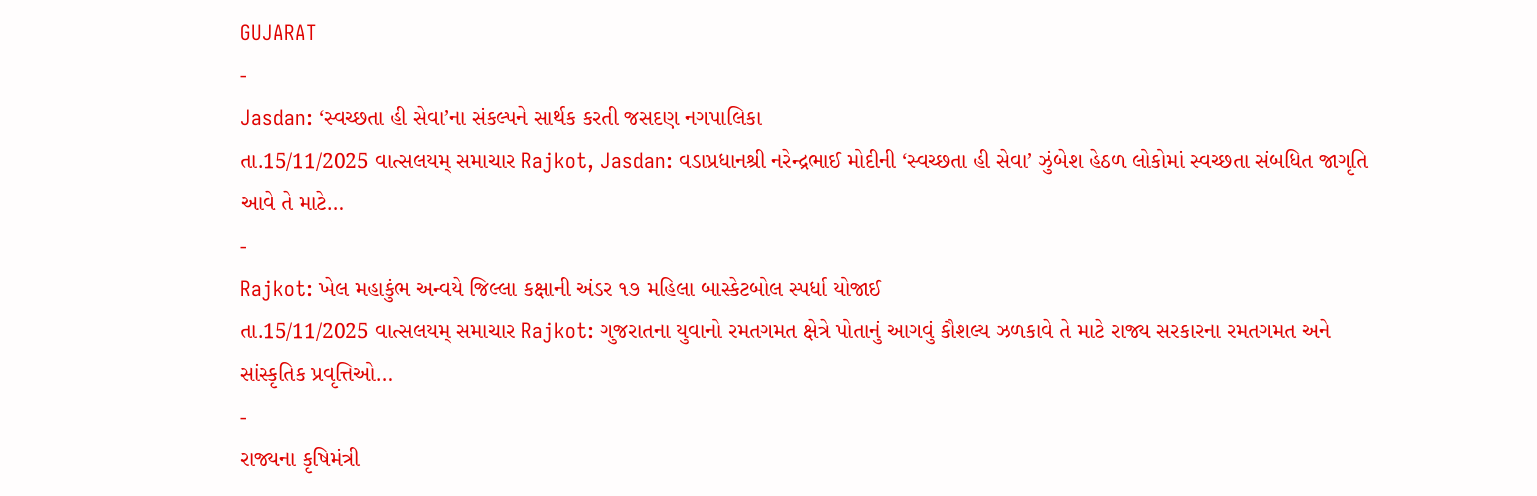GUJARAT
-
Jasdan: ‘સ્વચ્છતા હી સેવા’ના સંકલ્પને સાર્થક કરતી જસદણ નગપાલિકા
તા.15/11/2025 વાત્સલયમ્ સમાચાર Rajkot, Jasdan: વડાપ્રધાનશ્રી નરેન્દ્રભાઈ મોદીની ‘સ્વચ્છતા હી સેવા’ ઝુંબેશ હેઠળ લોકોમાં સ્વચ્છતા સંબધિત જાગૃતિ આવે તે માટે…
-
Rajkot: ખેલ મહાકુંભ અન્વયે જિલ્લા કક્ષાની અંડર ૧૭ મહિલા બાસ્કેટબોલ સ્પર્ધા યોજાઈ
તા.15/11/2025 વાત્સલયમ્ સમાચાર Rajkot: ગુજરાતના યુવાનો રમતગમત ક્ષેત્રે પોતાનું આગવું કૌશલ્ય ઝળકાવે તે માટે રાજ્ય સરકારના રમતગમત અને સાંસ્કૃતિક પ્રવૃત્તિઓ…
-
રાજ્યના કૃષિમંત્રી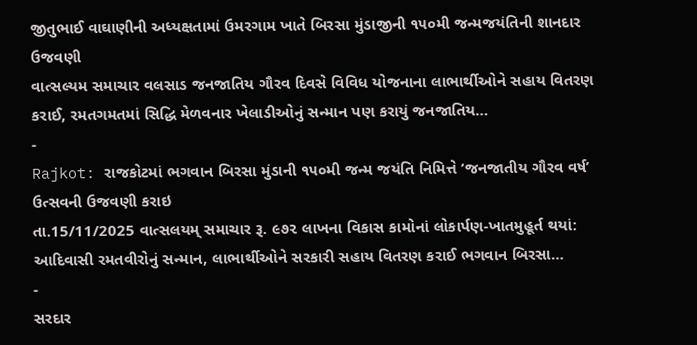જીતુભાઈ વાઘાણીની અધ્યક્ષતામાં ઉમરગામ ખાતે બિરસા મુંડાજીની ૧૫૦મી જન્મજયંતિની શાનદાર ઉજવણી
વાત્સલ્યમ સમાચાર વલસાડ જનજાતિય ગૌરવ દિવસે વિવિધ યોજનાના લાભાર્થીઓને સહાય વિતરણ કરાઈ, રમતગમતમાં સિદ્ધિ મેળવનાર ખેલાડીઓનું સન્માન પણ કરાયું જનજાતિય…
-
Rajkot: રાજકોટમાં ભગવાન બિરસા મુંડાની ૧૫૦મી જન્મ જયંતિ નિમિત્તે ‘જનજાતીય ગૌરવ વર્ષ’ ઉત્સવની ઉજવણી કરાઇ
તા.15/11/2025 વાત્સલયમ્ સમાચાર રૂ. ૯૭૨ લાખના વિકાસ કામોનાં લોકાર્પણ-ખાતમુહૂર્ત થયાં: આદિવાસી રમતવીરોનું સન્માન, લાભાર્થીઓને સરકારી સહાય વિતરણ કરાઈ ભગવાન બિરસા…
-
સરદાર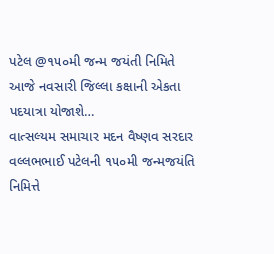પટેલ @૧૫૦મી જન્મ જયંતી નિમિતે આજે નવસારી જિલ્લા કક્ષાની એકતા પદયાત્રા યોજાશે…
વાત્સલ્યમ સમાચાર મદન વૈષ્ણવ સરદાર વલ્લભભાઈ પટેલની ૧૫૦મી જન્મજયંતિ નિમિત્તે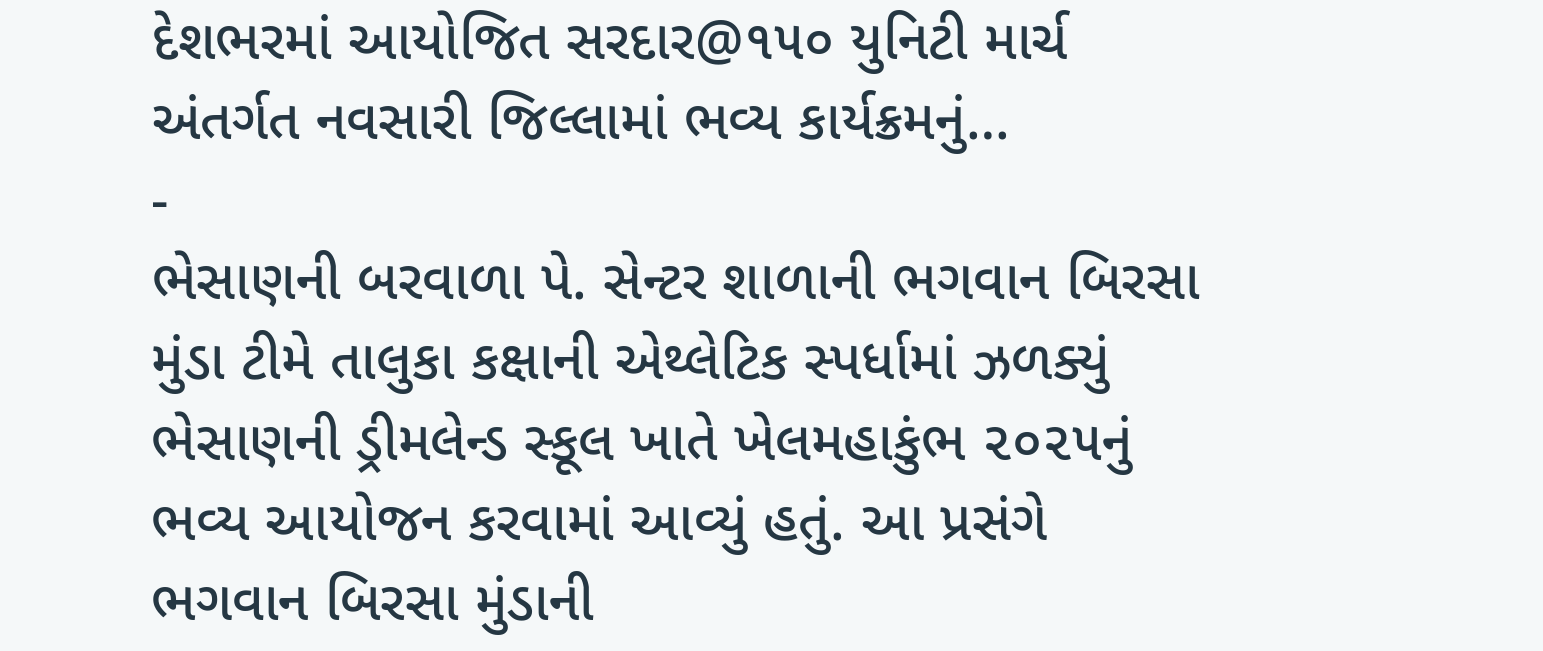દેશભરમાં આયોજિત સરદાર@૧૫૦ યુનિટી માર્ચ અંતર્ગત નવસારી જિલ્લામાં ભવ્ય કાર્યક્રમનું…
-
ભેસાણની બરવાળા પે. સેન્ટર શાળાની ભગવાન બિરસા મુંડા ટીમે તાલુકા કક્ષાની એથ્લેટિક સ્પર્ધામાં ઝળક્યું
ભેસાણની ડ્રીમલેન્ડ સ્કૂલ ખાતે ખેલમહાકુંભ ૨૦૨૫નું ભવ્ય આયોજન કરવામાં આવ્યું હતું. આ પ્રસંગે ભગવાન બિરસા મુંડાની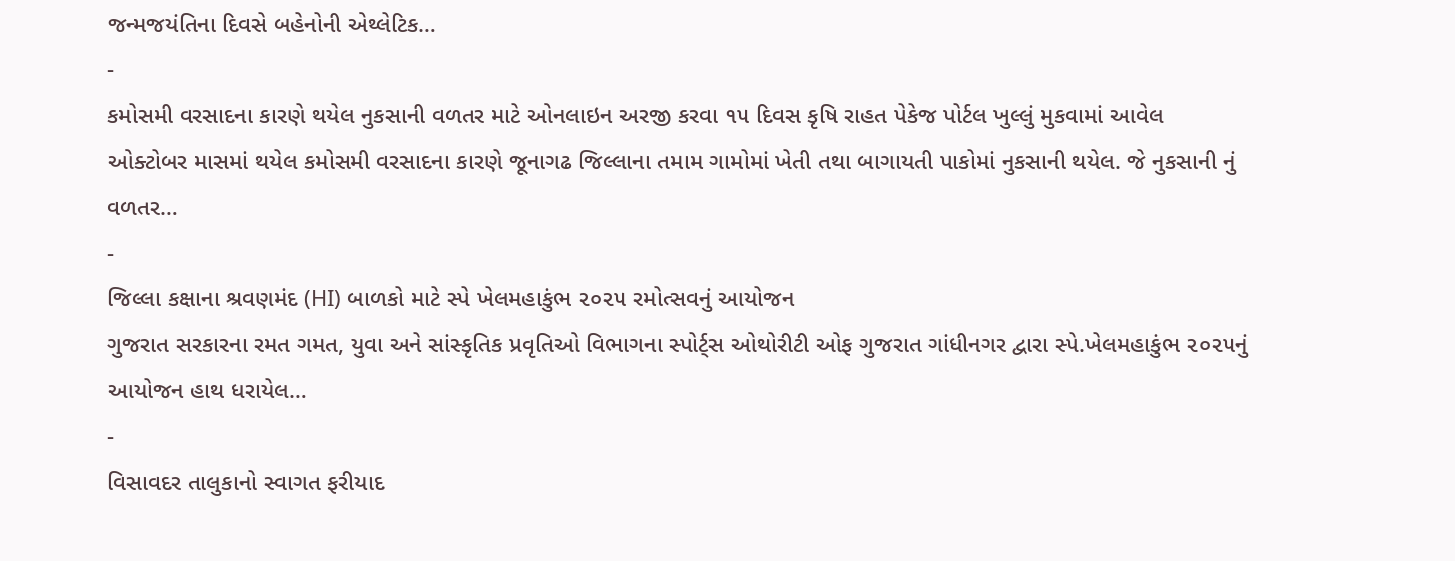જન્મજયંતિના દિવસે બહેનોની એથ્લેટિક…
-
કમોસમી વરસાદના કારણે થયેલ નુકસાની વળતર માટે ઓનલાઇન અરજી કરવા ૧૫ દિવસ કૃષિ રાહત પેકેજ પોર્ટલ ખુલ્લું મુકવામાં આવેલ
ઓક્ટોબર માસમાં થયેલ કમોસમી વરસાદના કારણે જૂનાગઢ જિલ્લાના તમામ ગામોમાં ખેતી તથા બાગાયતી પાકોમાં નુકસાની થયેલ. જે નુકસાની નું વળતર…
-
જિલ્લા કક્ષાના શ્રવણમંદ (HI) બાળકો માટે સ્પે ખેલમહાકુંભ ૨૦૨૫ રમોત્સવનું આયોજન
ગુજરાત સરકારના રમત ગમત, યુવા અને સાંસ્કૃતિક પ્રવૃતિઓ વિભાગના સ્પોર્ટ્સ ઓથોરીટી ઓફ ગુજરાત ગાંધીનગર દ્વારા સ્પે.ખેલમહાકુંભ ૨૦૨૫નું આયોજન હાથ ધરાયેલ…
-
વિસાવદર તાલુકાનો સ્વાગત ફરીયાદ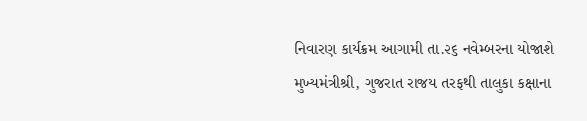નિવારણ કાર્યક્રમ આગામી તા.૨૬ નવેમ્બરના યોજાશે
મુખ્યમંત્રીશ્રી, ગુજરાત રાજય તરફથી તાલુકા કક્ષાના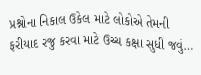પ્રશ્નોના નિકાલ ઉકેલ માટે લોકોએ તેમની ફરીયાદ રજુ કરવા માટે ઉચ્ચ કક્ષા સુધી જવું…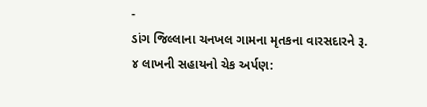-
ડાંગ જિલ્લાના ચનખલ ગામના મૃતકના વારસદારને રૂ. ૪ લાખની સહાયનો ચેક અર્પણ: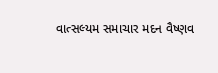વાત્સલ્યમ સમાચાર મદન વૈષ્ણવ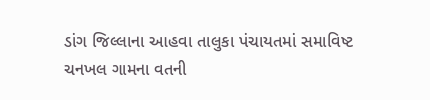ડાંગ જિલ્લાના આહવા તાલુકા પંચાયતમાં સમાવિષ્ટ ચનખલ ગામના વતની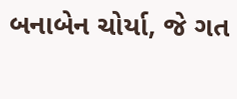બનાબેન ચોર્યા, જે ગત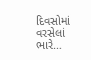દિવસોમાં વરસેલાં ભારે…